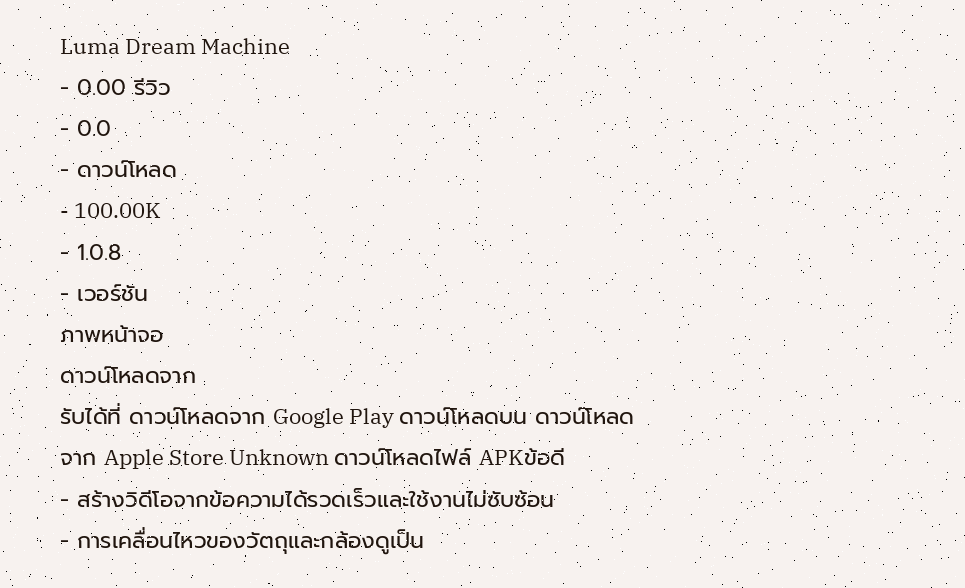Luma Dream Machine
- 0.00 รีวิว
- 0.0
- ดาวน์โหลด
- 100.00K
- 1.0.8
- เวอร์ชัน
ภาพหน้าจอ
ดาวน์โหลดจาก
รับได้ที่ ดาวน์โหลดจาก Google Play ดาวน์โหลดบน ดาวน์โหลดจาก Apple Store Unknown ดาวน์โหลดไฟล์ APKข้อดี
- สร้างวิดีโอจากข้อความได้รวดเร็วและใช้งานไม่ซับซ้อน
- การเคลื่อนไหวของวัตถุและกล้องดูเป็น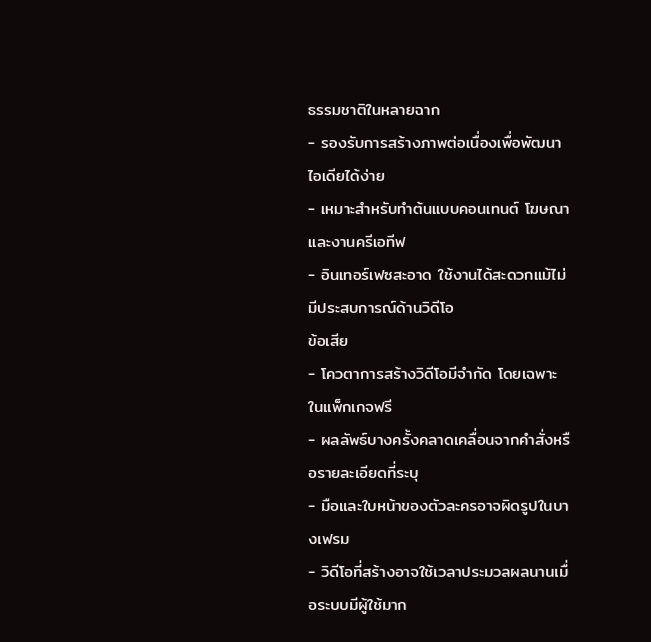ธรรมชาติในหลายฉาก
- รองรับการสร้างภาพต่อเนื่องเพื่อพัฒนาไอเดียได้ง่าย
- เหมาะสำหรับทำต้นแบบคอนเทนต์ โฆษณา และงานครีเอทีฟ
- อินเทอร์เฟซสะอาด ใช้งานได้สะดวกแม้ไม่มีประสบการณ์ด้านวิดีโอ
ข้อเสีย
- โควตาการสร้างวิดีโอมีจำกัด โดยเฉพาะในแพ็กเกจฟรี
- ผลลัพธ์บางครั้งคลาดเคลื่อนจากคำสั่งหรือรายละเอียดที่ระบุ
- มือและใบหน้าของตัวละครอาจผิดรูปในบางเฟรม
- วิดีโอที่สร้างอาจใช้เวลาประมวลผลนานเมื่อระบบมีผู้ใช้มาก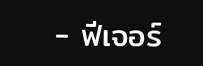- ฟีเจอร์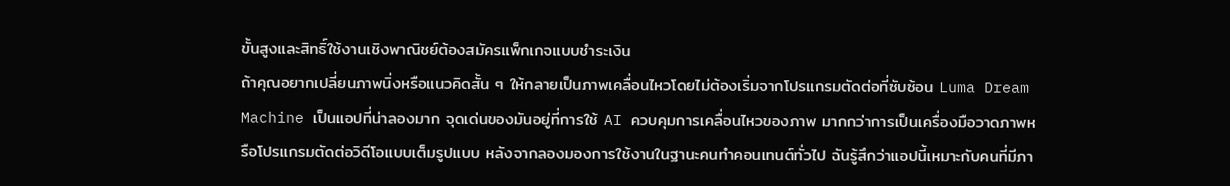ขั้นสูงและสิทธิ์ใช้งานเชิงพาณิชย์ต้องสมัครแพ็กเกจแบบชำระเงิน
ถ้าคุณอยากเปลี่ยนภาพนิ่งหรือแนวคิดสั้น ๆ ให้กลายเป็นภาพเคลื่อนไหวโดยไม่ต้องเริ่มจากโปรแกรมตัดต่อที่ซับซ้อน Luma Dream Machine เป็นแอปที่น่าลองมาก จุดเด่นของมันอยู่ที่การใช้ AI ควบคุมการเคลื่อนไหวของภาพ มากกว่าการเป็นเครื่องมือวาดภาพหรือโปรแกรมตัดต่อวิดีโอแบบเต็มรูปแบบ หลังจากลองมองการใช้งานในฐานะคนทำคอนเทนต์ทั่วไป ฉันรู้สึกว่าแอปนี้เหมาะกับคนที่มีภา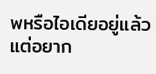พหรือไอเดียอยู่แล้ว แต่อยาก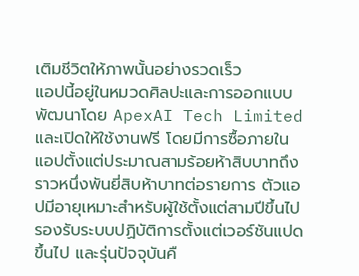เติมชีวิตให้ภาพนั้นอย่างรวดเร็ว
แอปนี้อยู่ในหมวดศิลปะและการออกแบบ พัฒนาโดย ApexAI Tech Limited และเปิดให้ใช้งานฟรี โดยมีการซื้อภายในแอปตั้งแต่ประมาณสามร้อยห้าสิบบาทถึงราวหนึ่งพันยี่สิบห้าบาทต่อรายการ ตัวแอปมีอายุเหมาะสำหรับผู้ใช้ตั้งแต่สามปีขึ้นไป รองรับระบบปฏิบัติการตั้งแต่เวอร์ชันแปดขึ้นไป และรุ่นปัจจุบันคื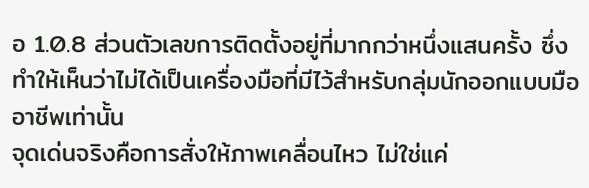อ 1.0.8 ส่วนตัวเลขการติดตั้งอยู่ที่มากกว่าหนึ่งแสนครั้ง ซึ่งทำให้เห็นว่าไม่ได้เป็นเครื่องมือที่มีไว้สำหรับกลุ่มนักออกแบบมืออาชีพเท่านั้น
จุดเด่นจริงคือการสั่งให้ภาพเคลื่อนไหว ไม่ใช่แค่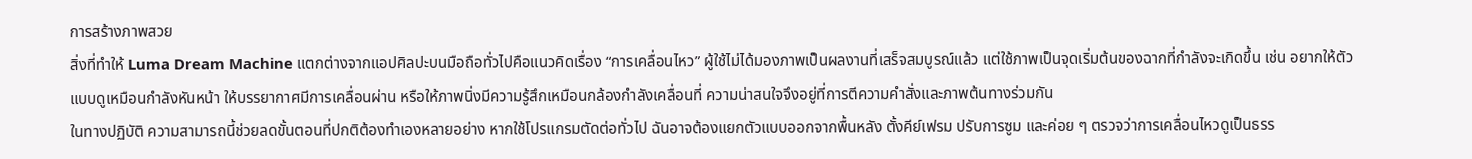การสร้างภาพสวย
สิ่งที่ทำให้ Luma Dream Machine แตกต่างจากแอปศิลปะบนมือถือทั่วไปคือแนวคิดเรื่อง “การเคลื่อนไหว” ผู้ใช้ไม่ได้มองภาพเป็นผลงานที่เสร็จสมบูรณ์แล้ว แต่ใช้ภาพเป็นจุดเริ่มต้นของฉากที่กำลังจะเกิดขึ้น เช่น อยากให้ตัวแบบดูเหมือนกำลังหันหน้า ให้บรรยากาศมีการเคลื่อนผ่าน หรือให้ภาพนิ่งมีความรู้สึกเหมือนกล้องกำลังเคลื่อนที่ ความน่าสนใจจึงอยู่ที่การตีความคำสั่งและภาพต้นทางร่วมกัน
ในทางปฏิบัติ ความสามารถนี้ช่วยลดขั้นตอนที่ปกติต้องทำเองหลายอย่าง หากใช้โปรแกรมตัดต่อทั่วไป ฉันอาจต้องแยกตัวแบบออกจากพื้นหลัง ตั้งคีย์เฟรม ปรับการซูม และค่อย ๆ ตรวจว่าการเคลื่อนไหวดูเป็นธรร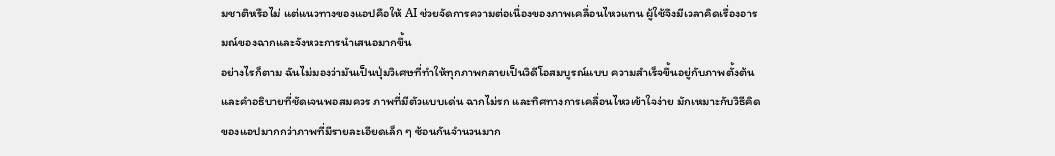มชาติหรือไม่ แต่แนวทางของแอปคือให้ AI ช่วยจัดการความต่อเนื่องของภาพเคลื่อนไหวแทน ผู้ใช้จึงมีเวลาคิดเรื่องอารมณ์ของฉากและจังหวะการนำเสนอมากขึ้น
อย่างไรก็ตาม ฉันไม่มองว่ามันเป็นปุ่มวิเศษที่ทำให้ทุกภาพกลายเป็นวิดีโอสมบูรณ์แบบ ความสำเร็จขึ้นอยู่กับภาพตั้งต้นและคำอธิบายที่ชัดเจนพอสมควร ภาพที่มีตัวแบบเด่น ฉากไม่รก และทิศทางการเคลื่อนไหวเข้าใจง่าย มักเหมาะกับวิธีคิดของแอปมากกว่าภาพที่มีรายละเอียดเล็ก ๆ ซ้อนกันจำนวนมาก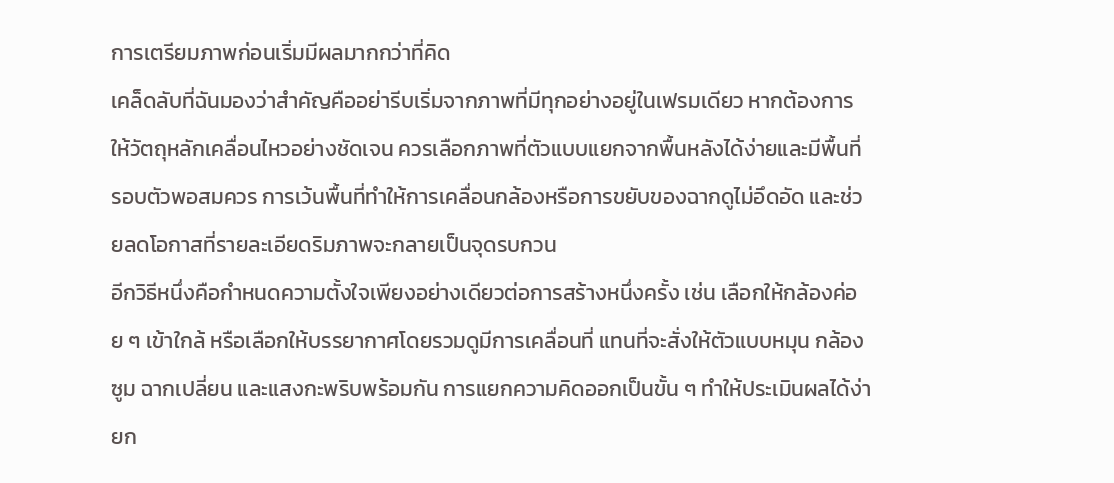การเตรียมภาพก่อนเริ่มมีผลมากกว่าที่คิด
เคล็ดลับที่ฉันมองว่าสำคัญคืออย่ารีบเริ่มจากภาพที่มีทุกอย่างอยู่ในเฟรมเดียว หากต้องการให้วัตถุหลักเคลื่อนไหวอย่างชัดเจน ควรเลือกภาพที่ตัวแบบแยกจากพื้นหลังได้ง่ายและมีพื้นที่รอบตัวพอสมควร การเว้นพื้นที่ทำให้การเคลื่อนกล้องหรือการขยับของฉากดูไม่อึดอัด และช่วยลดโอกาสที่รายละเอียดริมภาพจะกลายเป็นจุดรบกวน
อีกวิธีหนึ่งคือกำหนดความตั้งใจเพียงอย่างเดียวต่อการสร้างหนึ่งครั้ง เช่น เลือกให้กล้องค่อย ๆ เข้าใกล้ หรือเลือกให้บรรยากาศโดยรวมดูมีการเคลื่อนที่ แทนที่จะสั่งให้ตัวแบบหมุน กล้องซูม ฉากเปลี่ยน และแสงกะพริบพร้อมกัน การแยกความคิดออกเป็นขั้น ๆ ทำให้ประเมินผลได้ง่ายก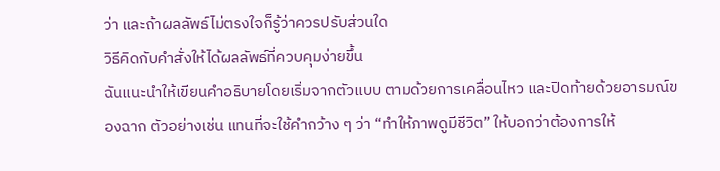ว่า และถ้าผลลัพธ์ไม่ตรงใจก็รู้ว่าควรปรับส่วนใด
วิธีคิดกับคำสั่งให้ได้ผลลัพธ์ที่ควบคุมง่ายขึ้น
ฉันแนะนำให้เขียนคำอธิบายโดยเริ่มจากตัวแบบ ตามด้วยการเคลื่อนไหว และปิดท้ายด้วยอารมณ์ของฉาก ตัวอย่างเช่น แทนที่จะใช้คำกว้าง ๆ ว่า “ทำให้ภาพดูมีชีวิต” ให้บอกว่าต้องการให้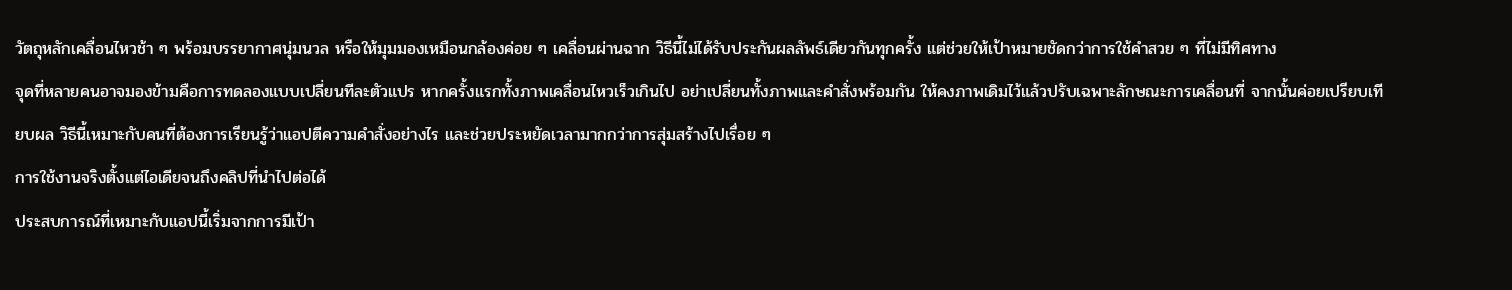วัตถุหลักเคลื่อนไหวช้า ๆ พร้อมบรรยากาศนุ่มนวล หรือให้มุมมองเหมือนกล้องค่อย ๆ เคลื่อนผ่านฉาก วิธีนี้ไม่ได้รับประกันผลลัพธ์เดียวกันทุกครั้ง แต่ช่วยให้เป้าหมายชัดกว่าการใช้คำสวย ๆ ที่ไม่มีทิศทาง
จุดที่หลายคนอาจมองข้ามคือการทดลองแบบเปลี่ยนทีละตัวแปร หากครั้งแรกทั้งภาพเคลื่อนไหวเร็วเกินไป อย่าเปลี่ยนทั้งภาพและคำสั่งพร้อมกัน ให้คงภาพเดิมไว้แล้วปรับเฉพาะลักษณะการเคลื่อนที่ จากนั้นค่อยเปรียบเทียบผล วิธีนี้เหมาะกับคนที่ต้องการเรียนรู้ว่าแอปตีความคำสั่งอย่างไร และช่วยประหยัดเวลามากกว่าการสุ่มสร้างไปเรื่อย ๆ
การใช้งานจริงตั้งแต่ไอเดียจนถึงคลิปที่นำไปต่อได้
ประสบการณ์ที่เหมาะกับแอปนี้เริ่มจากการมีเป้า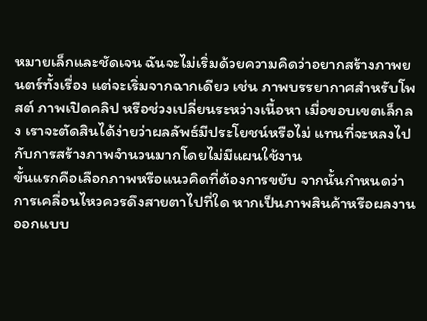หมายเล็กและชัดเจน ฉันจะไม่เริ่มด้วยความคิดว่าอยากสร้างภาพยนตร์ทั้งเรื่อง แต่จะเริ่มจากฉากเดียว เช่น ภาพบรรยากาศสำหรับโพสต์ ภาพเปิดคลิป หรือช่วงเปลี่ยนระหว่างเนื้อหา เมื่อขอบเขตเล็กลง เราจะตัดสินได้ง่ายว่าผลลัพธ์มีประโยชน์หรือไม่ แทนที่จะหลงไปกับการสร้างภาพจำนวนมากโดยไม่มีแผนใช้งาน
ขั้นแรกคือเลือกภาพหรือแนวคิดที่ต้องการขยับ จากนั้นกำหนดว่าการเคลื่อนไหวควรดึงสายตาไปที่ใด หากเป็นภาพสินค้าหรือผลงานออกแบบ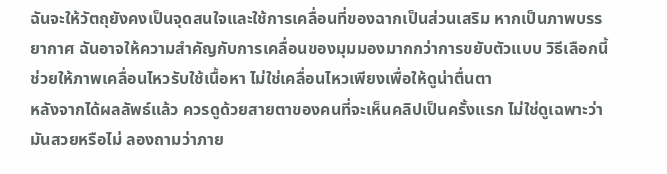ฉันจะให้วัตถุยังคงเป็นจุดสนใจและใช้การเคลื่อนที่ของฉากเป็นส่วนเสริม หากเป็นภาพบรรยากาศ ฉันอาจให้ความสำคัญกับการเคลื่อนของมุมมองมากกว่าการขยับตัวแบบ วิธีเลือกนี้ช่วยให้ภาพเคลื่อนไหวรับใช้เนื้อหา ไม่ใช่เคลื่อนไหวเพียงเพื่อให้ดูน่าตื่นตา
หลังจากได้ผลลัพธ์แล้ว ควรดูด้วยสายตาของคนที่จะเห็นคลิปเป็นครั้งแรก ไม่ใช่ดูเฉพาะว่ามันสวยหรือไม่ ลองถามว่าภาย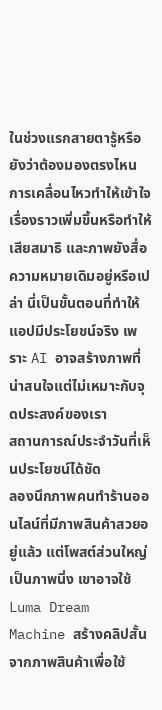ในช่วงแรกสายตารู้หรือยังว่าต้องมองตรงไหน การเคลื่อนไหวทำให้เข้าใจเรื่องราวเพิ่มขึ้นหรือทำให้เสียสมาธิ และภาพยังสื่อความหมายเดิมอยู่หรือเปล่า นี่เป็นขั้นตอนที่ทำให้แอปมีประโยชน์จริง เพราะ AI อาจสร้างภาพที่น่าสนใจแต่ไม่เหมาะกับจุดประสงค์ของเรา
สถานการณ์ประจำวันที่เห็นประโยชน์ได้ชัด
ลองนึกภาพคนทำร้านออนไลน์ที่มีภาพสินค้าสวยอยู่แล้ว แต่โพสต์ส่วนใหญ่เป็นภาพนิ่ง เขาอาจใช้ Luma Dream Machine สร้างคลิปสั้นจากภาพสินค้าเพื่อใช้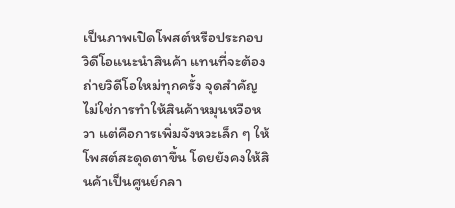เป็นภาพเปิดโพสต์หรือประกอบวิดีโอแนะนำสินค้า แทนที่จะต้องถ่ายวิดีโอใหม่ทุกครั้ง จุดสำคัญไม่ใช่การทำให้สินค้าหมุนหวือหวา แต่คือการเพิ่มจังหวะเล็ก ๆ ให้โพสต์สะดุดตาขึ้น โดยยังคงให้สินค้าเป็นศูนย์กลา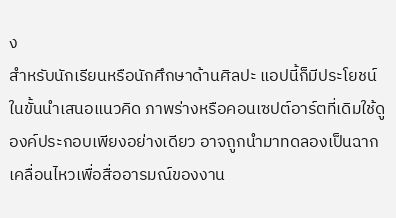ง
สำหรับนักเรียนหรือนักศึกษาด้านศิลปะ แอปนี้ก็มีประโยชน์ในขั้นนำเสนอแนวคิด ภาพร่างหรือคอนเซปต์อาร์ตที่เดิมใช้ดูองค์ประกอบเพียงอย่างเดียว อาจถูกนำมาทดลองเป็นฉากเคลื่อนไหวเพื่อสื่ออารมณ์ของงาน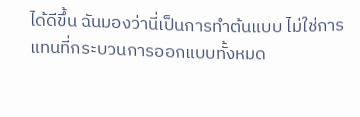ได้ดีขึ้น ฉันมองว่านี่เป็นการทำต้นแบบ ไม่ใช่การแทนที่กระบวนการออกแบบทั้งหมด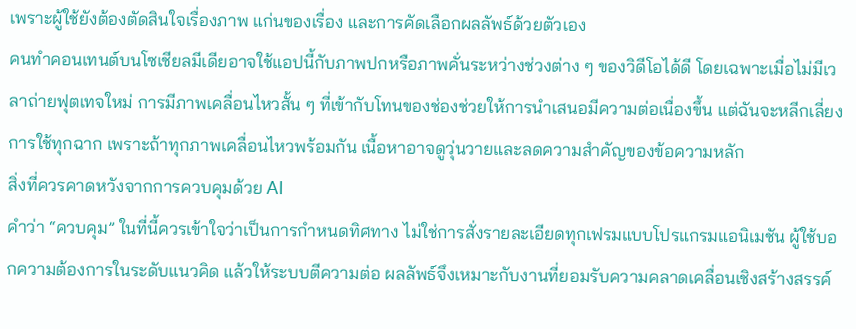เพราะผู้ใช้ยังต้องตัดสินใจเรื่องภาพ แก่นของเรื่อง และการคัดเลือกผลลัพธ์ด้วยตัวเอง
คนทำคอนเทนต์บนโซเชียลมีเดียอาจใช้แอปนี้กับภาพปกหรือภาพคั่นระหว่างช่วงต่าง ๆ ของวิดีโอได้ดี โดยเฉพาะเมื่อไม่มีเวลาถ่ายฟุตเทจใหม่ การมีภาพเคลื่อนไหวสั้น ๆ ที่เข้ากับโทนของช่องช่วยให้การนำเสนอมีความต่อเนื่องขึ้น แต่ฉันจะหลีกเลี่ยงการใช้ทุกฉาก เพราะถ้าทุกภาพเคลื่อนไหวพร้อมกัน เนื้อหาอาจดูวุ่นวายและลดความสำคัญของข้อความหลัก
สิ่งที่ควรคาดหวังจากการควบคุมด้วย AI
คำว่า “ควบคุม” ในที่นี้ควรเข้าใจว่าเป็นการกำหนดทิศทาง ไม่ใช่การสั่งรายละเอียดทุกเฟรมแบบโปรแกรมแอนิเมชัน ผู้ใช้บอกความต้องการในระดับแนวคิด แล้วให้ระบบตีความต่อ ผลลัพธ์จึงเหมาะกับงานที่ยอมรับความคลาดเคลื่อนเชิงสร้างสรรค์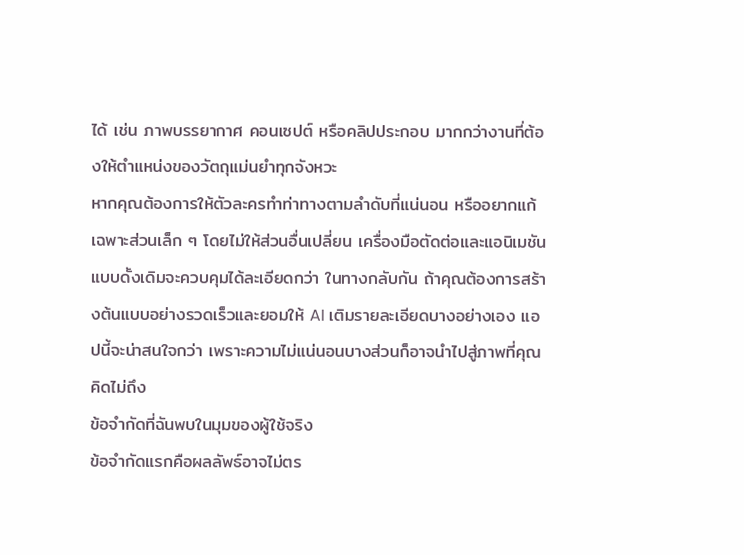ได้ เช่น ภาพบรรยากาศ คอนเซปต์ หรือคลิปประกอบ มากกว่างานที่ต้องให้ตำแหน่งของวัตถุแม่นยำทุกจังหวะ
หากคุณต้องการให้ตัวละครทำท่าทางตามลำดับที่แน่นอน หรืออยากแก้เฉพาะส่วนเล็ก ๆ โดยไม่ให้ส่วนอื่นเปลี่ยน เครื่องมือตัดต่อและแอนิเมชันแบบดั้งเดิมจะควบคุมได้ละเอียดกว่า ในทางกลับกัน ถ้าคุณต้องการสร้างต้นแบบอย่างรวดเร็วและยอมให้ AI เติมรายละเอียดบางอย่างเอง แอปนี้จะน่าสนใจกว่า เพราะความไม่แน่นอนบางส่วนก็อาจนำไปสู่ภาพที่คุณคิดไม่ถึง
ข้อจำกัดที่ฉันพบในมุมของผู้ใช้จริง
ข้อจำกัดแรกคือผลลัพธ์อาจไม่ตร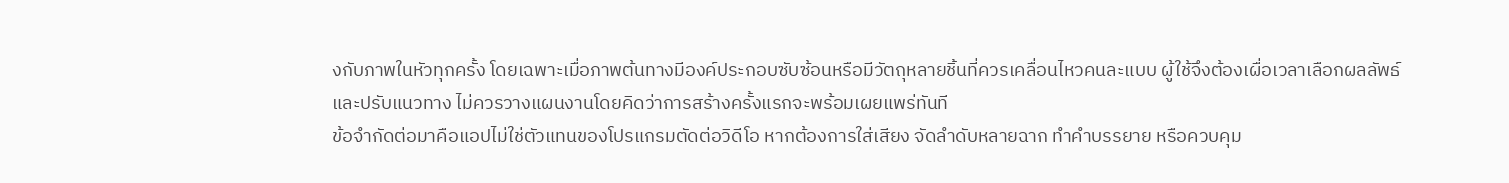งกับภาพในหัวทุกครั้ง โดยเฉพาะเมื่อภาพต้นทางมีองค์ประกอบซับซ้อนหรือมีวัตถุหลายชิ้นที่ควรเคลื่อนไหวคนละแบบ ผู้ใช้จึงต้องเผื่อเวลาเลือกผลลัพธ์และปรับแนวทาง ไม่ควรวางแผนงานโดยคิดว่าการสร้างครั้งแรกจะพร้อมเผยแพร่ทันที
ข้อจำกัดต่อมาคือแอปไม่ใช่ตัวแทนของโปรแกรมตัดต่อวิดีโอ หากต้องการใส่เสียง จัดลำดับหลายฉาก ทำคำบรรยาย หรือควบคุม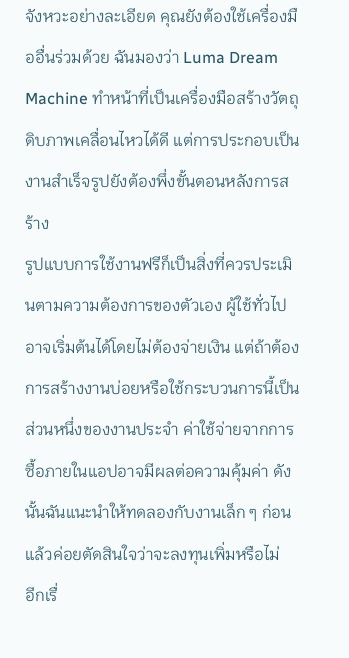จังหวะอย่างละเอียด คุณยังต้องใช้เครื่องมืออื่นร่วมด้วย ฉันมองว่า Luma Dream Machine ทำหน้าที่เป็นเครื่องมือสร้างวัตถุดิบภาพเคลื่อนไหวได้ดี แต่การประกอบเป็นงานสำเร็จรูปยังต้องพึ่งขั้นตอนหลังการสร้าง
รูปแบบการใช้งานฟรีก็เป็นสิ่งที่ควรประเมินตามความต้องการของตัวเอง ผู้ใช้ทั่วไปอาจเริ่มต้นได้โดยไม่ต้องจ่ายเงิน แต่ถ้าต้องการสร้างงานบ่อยหรือใช้กระบวนการนี้เป็นส่วนหนึ่งของงานประจำ ค่าใช้จ่ายจากการซื้อภายในแอปอาจมีผลต่อความคุ้มค่า ดังนั้นฉันแนะนำให้ทดลองกับงานเล็ก ๆ ก่อน แล้วค่อยตัดสินใจว่าจะลงทุนเพิ่มหรือไม่
อีกเรื่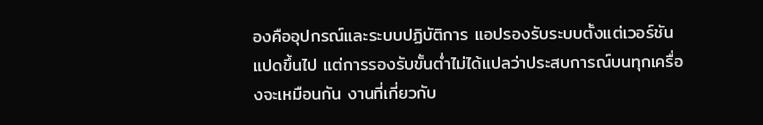องคืออุปกรณ์และระบบปฏิบัติการ แอปรองรับระบบตั้งแต่เวอร์ชันแปดขึ้นไป แต่การรองรับขั้นต่ำไม่ได้แปลว่าประสบการณ์บนทุกเครื่องจะเหมือนกัน งานที่เกี่ยวกับ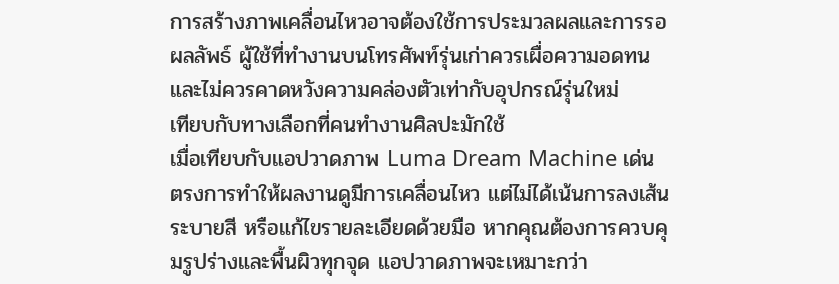การสร้างภาพเคลื่อนไหวอาจต้องใช้การประมวลผลและการรอผลลัพธ์ ผู้ใช้ที่ทำงานบนโทรศัพท์รุ่นเก่าควรเผื่อความอดทน และไม่ควรคาดหวังความคล่องตัวเท่ากับอุปกรณ์รุ่นใหม่
เทียบกับทางเลือกที่คนทำงานศิลปะมักใช้
เมื่อเทียบกับแอปวาดภาพ Luma Dream Machine เด่นตรงการทำให้ผลงานดูมีการเคลื่อนไหว แต่ไม่ได้เน้นการลงเส้น ระบายสี หรือแก้ไขรายละเอียดด้วยมือ หากคุณต้องการควบคุมรูปร่างและพื้นผิวทุกจุด แอปวาดภาพจะเหมาะกว่า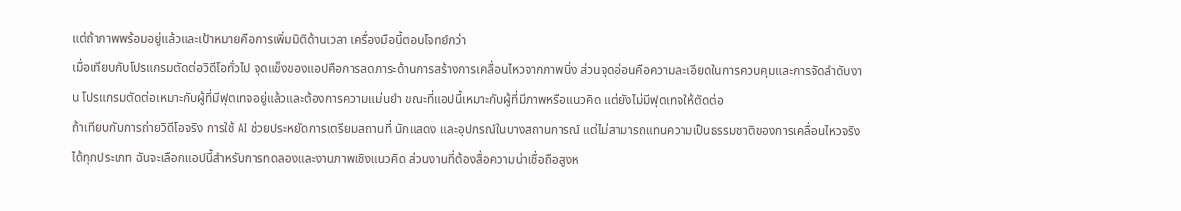แต่ถ้าภาพพร้อมอยู่แล้วและเป้าหมายคือการเพิ่มมิติด้านเวลา เครื่องมือนี้ตอบโจทย์กว่า
เมื่อเทียบกับโปรแกรมตัดต่อวิดีโอทั่วไป จุดแข็งของแอปคือการลดภาระด้านการสร้างการเคลื่อนไหวจากภาพนิ่ง ส่วนจุดอ่อนคือความละเอียดในการควบคุมและการจัดลำดับงาน โปรแกรมตัดต่อเหมาะกับผู้ที่มีฟุตเทจอยู่แล้วและต้องการความแม่นยำ ขณะที่แอปนี้เหมาะกับผู้ที่มีภาพหรือแนวคิด แต่ยังไม่มีฟุตเทจให้ตัดต่อ
ถ้าเทียบกับการถ่ายวิดีโอจริง การใช้ AI ช่วยประหยัดการเตรียมสถานที่ นักแสดง และอุปกรณ์ในบางสถานการณ์ แต่ไม่สามารถแทนความเป็นธรรมชาติของการเคลื่อนไหวจริงได้ทุกประเภท ฉันจะเลือกแอปนี้สำหรับการทดลองและงานภาพเชิงแนวคิด ส่วนงานที่ต้องสื่อความน่าเชื่อถือสูงห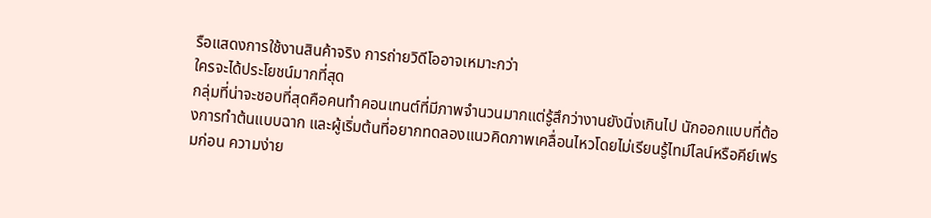รือแสดงการใช้งานสินค้าจริง การถ่ายวิดีโออาจเหมาะกว่า
ใครจะได้ประโยชน์มากที่สุด
กลุ่มที่น่าจะชอบที่สุดคือคนทำคอนเทนต์ที่มีภาพจำนวนมากแต่รู้สึกว่างานยังนิ่งเกินไป นักออกแบบที่ต้องการทำต้นแบบฉาก และผู้เริ่มต้นที่อยากทดลองแนวคิดภาพเคลื่อนไหวโดยไม่เรียนรู้ไทม์ไลน์หรือคีย์เฟรมก่อน ความง่าย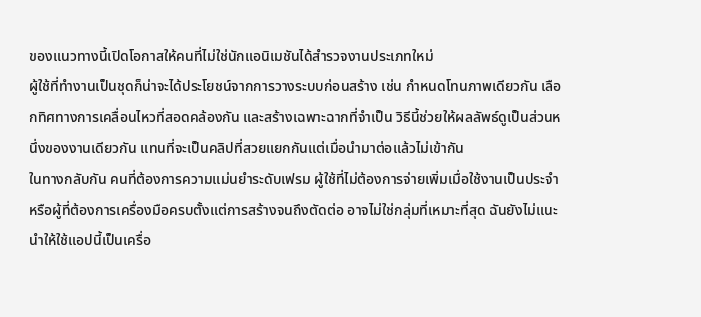ของแนวทางนี้เปิดโอกาสให้คนที่ไม่ใช่นักแอนิเมชันได้สำรวจงานประเภทใหม่
ผู้ใช้ที่ทำงานเป็นชุดก็น่าจะได้ประโยชน์จากการวางระบบก่อนสร้าง เช่น กำหนดโทนภาพเดียวกัน เลือกทิศทางการเคลื่อนไหวที่สอดคล้องกัน และสร้างเฉพาะฉากที่จำเป็น วิธีนี้ช่วยให้ผลลัพธ์ดูเป็นส่วนหนึ่งของงานเดียวกัน แทนที่จะเป็นคลิปที่สวยแยกกันแต่เมื่อนำมาต่อแล้วไม่เข้ากัน
ในทางกลับกัน คนที่ต้องการความแม่นยำระดับเฟรม ผู้ใช้ที่ไม่ต้องการจ่ายเพิ่มเมื่อใช้งานเป็นประจำ หรือผู้ที่ต้องการเครื่องมือครบตั้งแต่การสร้างจนถึงตัดต่อ อาจไม่ใช่กลุ่มที่เหมาะที่สุด ฉันยังไม่แนะนำให้ใช้แอปนี้เป็นเครื่อ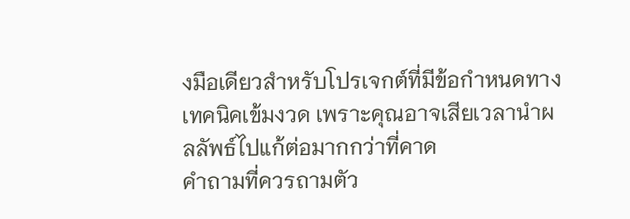งมือเดียวสำหรับโปรเจกต์ที่มีข้อกำหนดทางเทคนิคเข้มงวด เพราะคุณอาจเสียเวลานำผลลัพธ์ไปแก้ต่อมากกว่าที่คาด
คำถามที่ควรถามตัว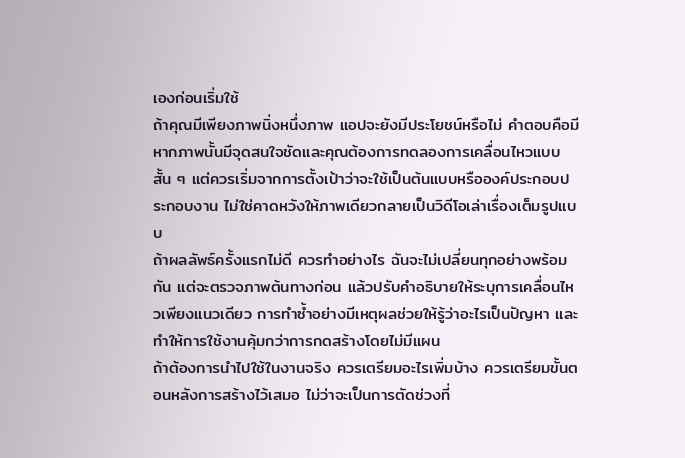เองก่อนเริ่มใช้
ถ้าคุณมีเพียงภาพนิ่งหนึ่งภาพ แอปจะยังมีประโยชน์หรือไม่ คำตอบคือมี หากภาพนั้นมีจุดสนใจชัดและคุณต้องการทดลองการเคลื่อนไหวแบบสั้น ๆ แต่ควรเริ่มจากการตั้งเป้าว่าจะใช้เป็นต้นแบบหรือองค์ประกอบประกอบงาน ไม่ใช่คาดหวังให้ภาพเดียวกลายเป็นวิดีโอเล่าเรื่องเต็มรูปแบบ
ถ้าผลลัพธ์ครั้งแรกไม่ดี ควรทำอย่างไร ฉันจะไม่เปลี่ยนทุกอย่างพร้อมกัน แต่จะตรวจภาพต้นทางก่อน แล้วปรับคำอธิบายให้ระบุการเคลื่อนไหวเพียงแนวเดียว การทำซ้ำอย่างมีเหตุผลช่วยให้รู้ว่าอะไรเป็นปัญหา และทำให้การใช้งานคุ้มกว่าการกดสร้างโดยไม่มีแผน
ถ้าต้องการนำไปใช้ในงานจริง ควรเตรียมอะไรเพิ่มบ้าง ควรเตรียมขั้นตอนหลังการสร้างไว้เสมอ ไม่ว่าจะเป็นการตัดช่วงที่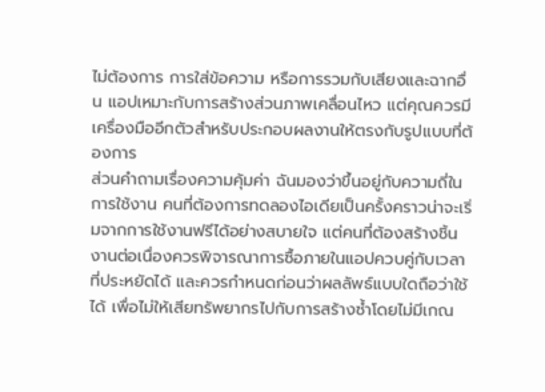ไม่ต้องการ การใส่ข้อความ หรือการรวมกับเสียงและฉากอื่น แอปเหมาะกับการสร้างส่วนภาพเคลื่อนไหว แต่คุณควรมีเครื่องมืออีกตัวสำหรับประกอบผลงานให้ตรงกับรูปแบบที่ต้องการ
ส่วนคำถามเรื่องความคุ้มค่า ฉันมองว่าขึ้นอยู่กับความถี่ในการใช้งาน คนที่ต้องการทดลองไอเดียเป็นครั้งคราวน่าจะเริ่มจากการใช้งานฟรีได้อย่างสบายใจ แต่คนที่ต้องสร้างชิ้นงานต่อเนื่องควรพิจารณาการซื้อภายในแอปควบคู่กับเวลาที่ประหยัดได้ และควรกำหนดก่อนว่าผลลัพธ์แบบใดถือว่าใช้ได้ เพื่อไม่ให้เสียทรัพยากรไปกับการสร้างซ้ำโดยไม่มีเกณ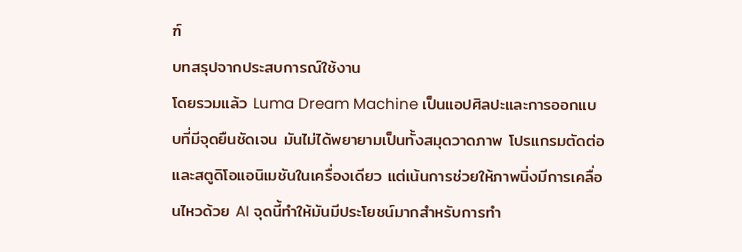ฑ์
บทสรุปจากประสบการณ์ใช้งาน
โดยรวมแล้ว Luma Dream Machine เป็นแอปศิลปะและการออกแบบที่มีจุดยืนชัดเจน มันไม่ได้พยายามเป็นทั้งสมุดวาดภาพ โปรแกรมตัดต่อ และสตูดิโอแอนิเมชันในเครื่องเดียว แต่เน้นการช่วยให้ภาพนิ่งมีการเคลื่อนไหวด้วย AI จุดนี้ทำให้มันมีประโยชน์มากสำหรับการทำ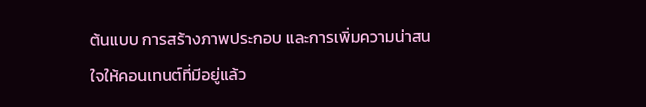ต้นแบบ การสร้างภาพประกอบ และการเพิ่มความน่าสนใจให้คอนเทนต์ที่มีอยู่แล้ว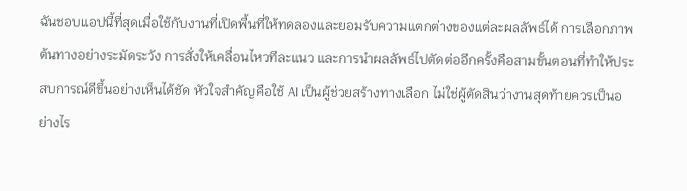ฉันชอบแอปนี้ที่สุดเมื่อใช้กับงานที่เปิดพื้นที่ให้ทดลองและยอมรับความแตกต่างของแต่ละผลลัพธ์ได้ การเลือกภาพต้นทางอย่างระมัดระวัง การสั่งให้เคลื่อนไหวทีละแนว และการนำผลลัพธ์ไปตัดต่ออีกครั้งคือสามขั้นตอนที่ทำให้ประสบการณ์ดีขึ้นอย่างเห็นได้ชัด หัวใจสำคัญคือใช้ AI เป็นผู้ช่วยสร้างทางเลือก ไม่ใช่ผู้ตัดสินว่างานสุดท้ายควรเป็นอย่างไร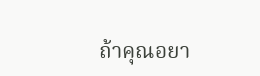ถ้าคุณอยา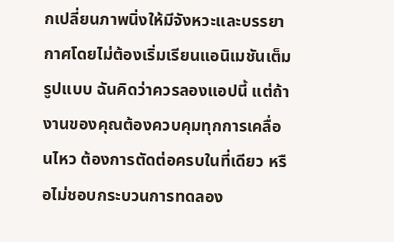กเปลี่ยนภาพนิ่งให้มีจังหวะและบรรยากาศโดยไม่ต้องเริ่มเรียนแอนิเมชันเต็มรูปแบบ ฉันคิดว่าควรลองแอปนี้ แต่ถ้างานของคุณต้องควบคุมทุกการเคลื่อนไหว ต้องการตัดต่อครบในที่เดียว หรือไม่ชอบกระบวนการทดลอง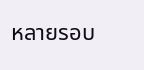หลายรอบ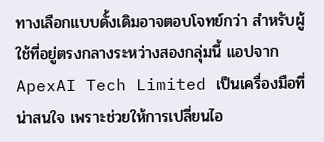ทางเลือกแบบดั้งเดิมอาจตอบโจทย์กว่า สำหรับผู้ใช้ที่อยู่ตรงกลางระหว่างสองกลุ่มนี้ แอปจาก ApexAI Tech Limited เป็นเครื่องมือที่น่าสนใจ เพราะช่วยให้การเปลี่ยนไอ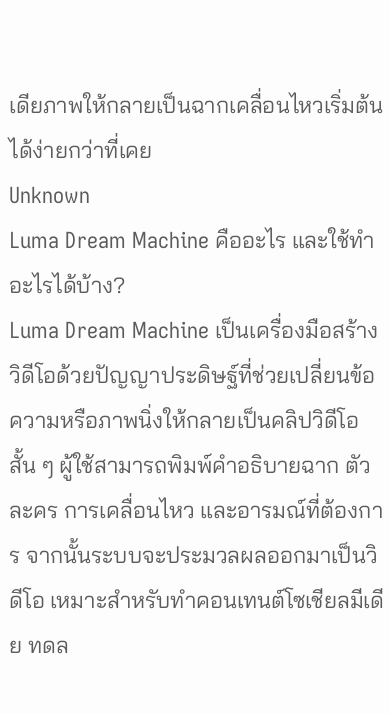เดียภาพให้กลายเป็นฉากเคลื่อนไหวเริ่มต้นได้ง่ายกว่าที่เคย
Unknown
Luma Dream Machine คืออะไร และใช้ทำอะไรได้บ้าง?
Luma Dream Machine เป็นเครื่องมือสร้างวิดีโอด้วยปัญญาประดิษฐ์ที่ช่วยเปลี่ยนข้อความหรือภาพนิ่งให้กลายเป็นคลิปวิดีโอสั้น ๆ ผู้ใช้สามารถพิมพ์คำอธิบายฉาก ตัวละคร การเคลื่อนไหว และอารมณ์ที่ต้องการ จากนั้นระบบจะประมวลผลออกมาเป็นวิดีโอ เหมาะสำหรับทำคอนเทนต์โซเชียลมีเดีย ทดล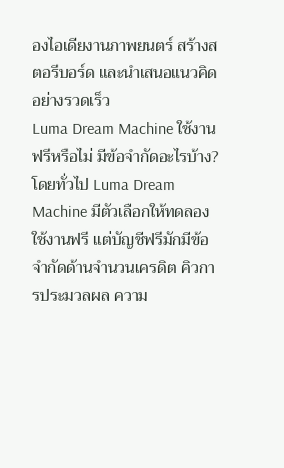องไอเดียงานภาพยนตร์ สร้างสตอรีบอร์ด และนำเสนอแนวคิดอย่างรวดเร็ว
Luma Dream Machine ใช้งานฟรีหรือไม่ มีข้อจำกัดอะไรบ้าง?
โดยทั่วไป Luma Dream Machine มีตัวเลือกให้ทดลองใช้งานฟรี แต่บัญชีฟรีมักมีข้อจำกัดด้านจำนวนเครดิต คิวการประมวลผล ความ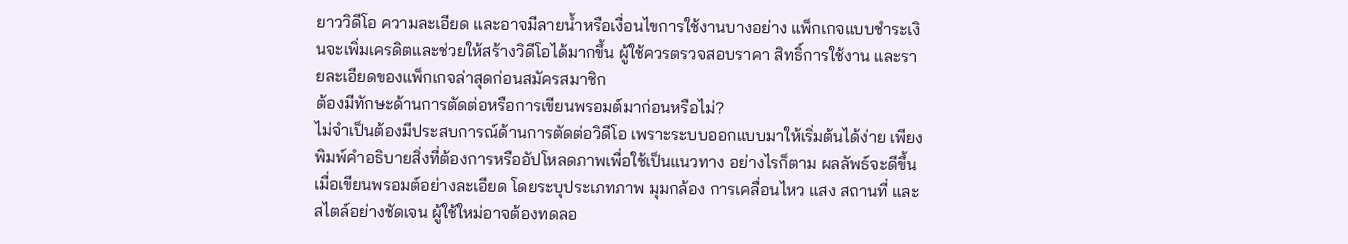ยาววิดีโอ ความละเอียด และอาจมีลายน้ำหรือเงื่อนไขการใช้งานบางอย่าง แพ็กเกจแบบชำระเงินจะเพิ่มเครดิตและช่วยให้สร้างวิดีโอได้มากขึ้น ผู้ใช้ควรตรวจสอบราคา สิทธิ์การใช้งาน และรายละเอียดของแพ็กเกจล่าสุดก่อนสมัครสมาชิก
ต้องมีทักษะด้านการตัดต่อหรือการเขียนพรอมต์มาก่อนหรือไม่?
ไม่จำเป็นต้องมีประสบการณ์ด้านการตัดต่อวิดีโอ เพราะระบบออกแบบมาให้เริ่มต้นได้ง่าย เพียงพิมพ์คำอธิบายสิ่งที่ต้องการหรืออัปโหลดภาพเพื่อใช้เป็นแนวทาง อย่างไรก็ตาม ผลลัพธ์จะดีขึ้นเมื่อเขียนพรอมต์อย่างละเอียด โดยระบุประเภทภาพ มุมกล้อง การเคลื่อนไหว แสง สถานที่ และสไตล์อย่างชัดเจน ผู้ใช้ใหม่อาจต้องทดลอ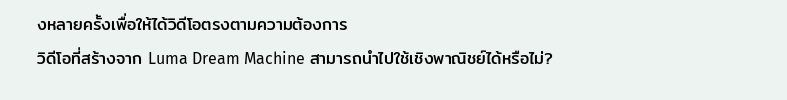งหลายครั้งเพื่อให้ได้วิดีโอตรงตามความต้องการ
วิดีโอที่สร้างจาก Luma Dream Machine สามารถนำไปใช้เชิงพาณิชย์ได้หรือไม่?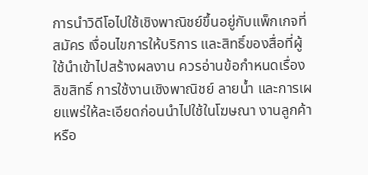การนำวิดีโอไปใช้เชิงพาณิชย์ขึ้นอยู่กับแพ็กเกจที่สมัคร เงื่อนไขการให้บริการ และสิทธิ์ของสื่อที่ผู้ใช้นำเข้าไปสร้างผลงาน ควรอ่านข้อกำหนดเรื่องลิขสิทธิ์ การใช้งานเชิงพาณิชย์ ลายน้ำ และการเผยแพร่ให้ละเอียดก่อนนำไปใช้ในโฆษณา งานลูกค้า หรือ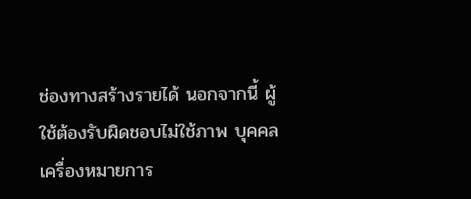ช่องทางสร้างรายได้ นอกจากนี้ ผู้ใช้ต้องรับผิดชอบไม่ใช้ภาพ บุคคล เครื่องหมายการ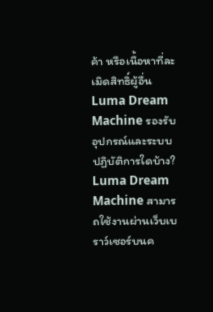ค้า หรือเนื้อหาที่ละเมิดสิทธิ์ผู้อื่น
Luma Dream Machine รองรับอุปกรณ์และระบบปฏิบัติการใดบ้าง?
Luma Dream Machine สามารถใช้งานผ่านเว็บเบราว์เซอร์บนค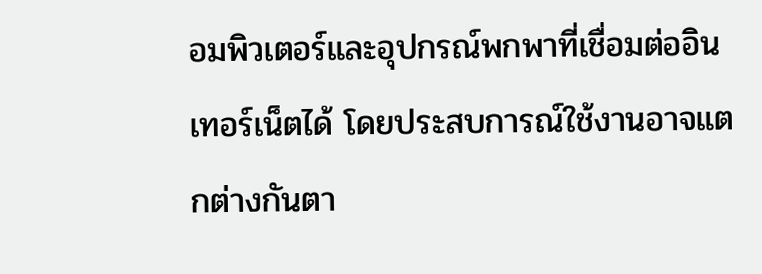อมพิวเตอร์และอุปกรณ์พกพาที่เชื่อมต่ออินเทอร์เน็ตได้ โดยประสบการณ์ใช้งานอาจแตกต่างกันตา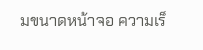มขนาดหน้าจอ ความเร็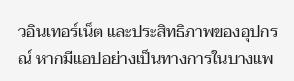วอินเทอร์เน็ต และประสิทธิภาพของอุปกรณ์ หากมีแอปอย่างเป็นทางการในบางแพ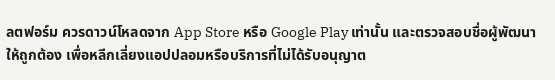ลตฟอร์ม ควรดาวน์โหลดจาก App Store หรือ Google Play เท่านั้น และตรวจสอบชื่อผู้พัฒนาให้ถูกต้อง เพื่อหลีกเลี่ยงแอปปลอมหรือบริการที่ไม่ได้รับอนุญาต